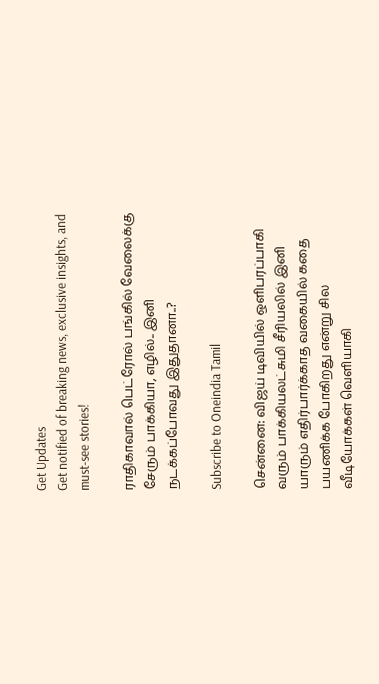Get Updates
Get notified of breaking news, exclusive insights, and must-see stories!

ராதிகாவால் பெட்ரோல் பங்கில் வேலைக்கு சேரும் பாக்கியா, எழில்.. இனி நடக்கப்போவது இதுதானா..?

Subscribe to Oneindia Tamil

சென்னை: விஜய் டிவியில் ஒளிபரப்பாகி வரும் பாக்கியலட்சுமி சீரியலில் இனி யாரும் எதிர்பார்க்காத வகையில் கதை பயணிக்க போகிறது என்று சில வீடியோக்கள் வெளியாகி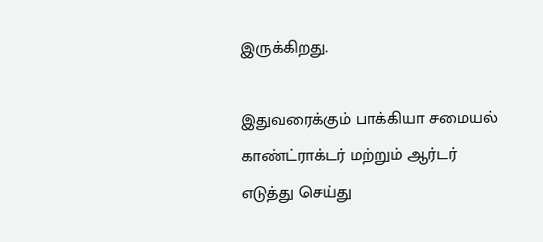இருக்கிறது.

இதுவரைக்கும் பாக்கியா சமையல் காண்ட்ராக்டர் மற்றும் ஆர்டர் எடுத்து செய்து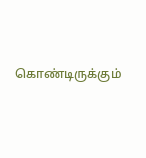கொண்டிருக்கும்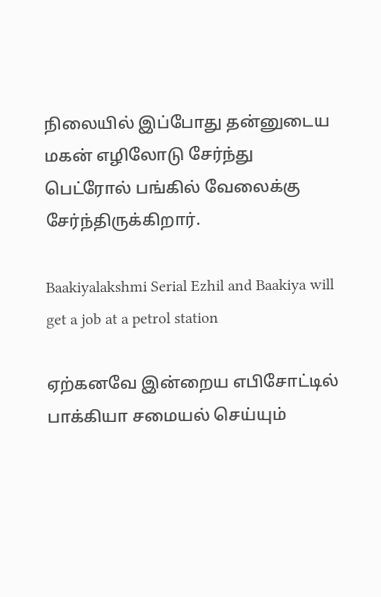நிலையில் இப்போது தன்னுடைய மகன் எழிலோடு சேர்ந்து பெட்ரோல் பங்கில் வேலைக்கு சேர்ந்திருக்கிறார்.

Baakiyalakshmi Serial Ezhil and Baakiya will get a job at a petrol station

ஏற்கனவே இன்றைய எபிசோட்டில் பாக்கியா சமையல் செய்யும்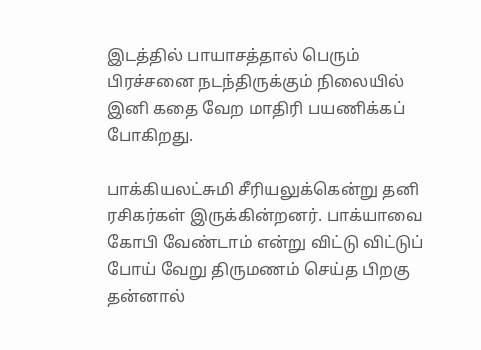இடத்தில் பாயாசத்தால் பெரும் பிரச்சனை நடந்திருக்கும் நிலையில் இனி கதை வேற மாதிரி பயணிக்கப் போகிறது.

பாக்கியலட்சுமி சீரியலுக்கென்று தனி ரசிகர்கள் இருக்கின்றனர். பாக்யாவை கோபி வேண்டாம் என்று விட்டு விட்டுப் போய் வேறு திருமணம் செய்த பிறகு தன்னால்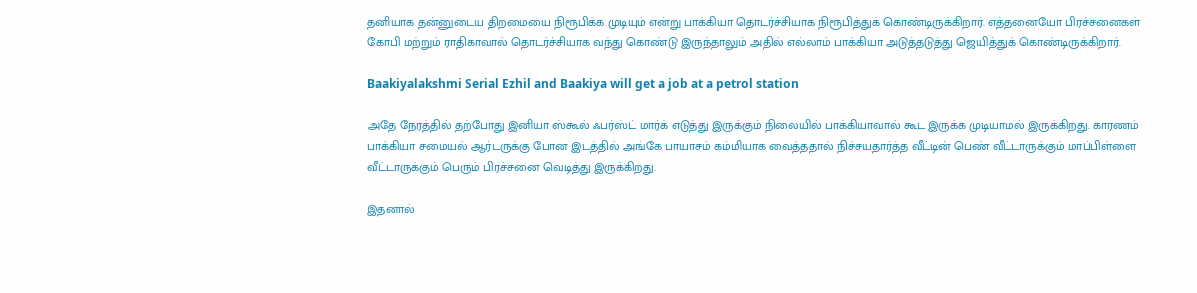தனியாக தன்னுடைய திறமையை நிரூபிக்க முடியும் என்று பாக்கியா தொடர்ச்சியாக நிரூபித்துக் கொண்டிருக்கிறார். எத்தனையோ பிரச்சனைகள் கோபி மற்றும் ராதிகாவால் தொடர்ச்சியாக வந்து கொண்டு இருந்தாலும் அதில் எல்லாம் பாக்கியா அடுத்தடுத்து ஜெயித்துக் கொண்டிருக்கிறார்.

Baakiyalakshmi Serial Ezhil and Baakiya will get a job at a petrol station

அதே நேரத்தில் தற்போது இனியா ஸ்கூல் ஃபர்ஸ்ட் மார்க் எடுத்து இருக்கும் நிலையில் பாக்கியாவால் கூட இருக்க முடியாமல் இருக்கிறது. காரணம் பாக்கியா சமையல் ஆர்டருக்கு போன இடத்தில் அங்கே பாயாசம் கம்மியாக வைத்ததால் நிச்சயதார்த்த வீட்டின் பெண் வீட்டாருக்கும் மாப்பிள்ளை வீட்டாருக்கும் பெரும் பிரச்சனை வெடித்து இருக்கிறது.

இதனால்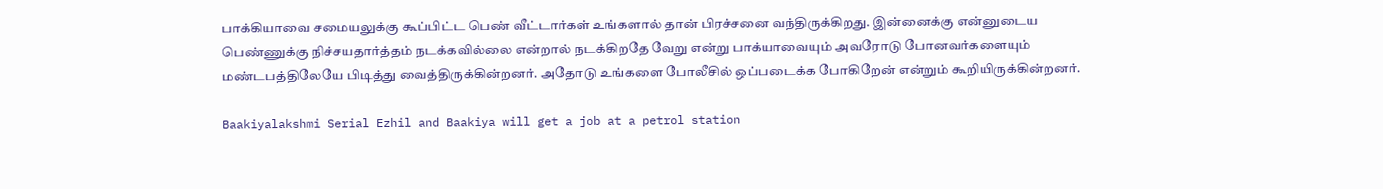பாக்கியாவை சமையலுக்கு கூப்பிட்ட பெண் வீட்டார்கள் உங்களால் தான் பிரச்சனை வந்திருக்கிறது. இன்னைக்கு என்னுடைய பெண்ணுக்கு நிச்சயதார்த்தம் நடக்கவில்லை என்றால் நடக்கிறதே வேறு என்று பாக்யாவையும் அவரோடு போனவர்களையும் மண்டபத்திலேயே பிடித்து வைத்திருக்கின்றனர். அதோடு உங்களை போலீசில் ஒப்படைக்க போகிறேன் என்றும் கூறியிருக்கின்றனர்.

Baakiyalakshmi Serial Ezhil and Baakiya will get a job at a petrol station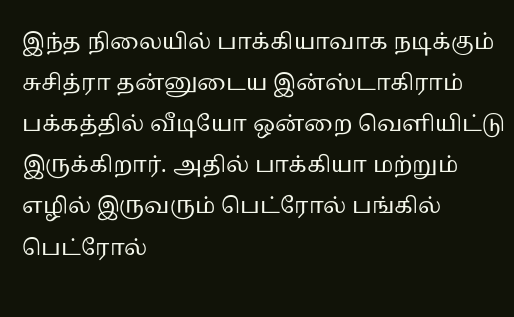இந்த நிலையில் பாக்கியாவாக நடிக்கும் சுசித்ரா தன்னுடைய இன்ஸ்டாகிராம் பக்கத்தில் வீடியோ ஒன்றை வெளியிட்டு இருக்கிறார். அதில் பாக்கியா மற்றும் எழில் இருவரும் பெட்ரோல் பங்கில் பெட்ரோல்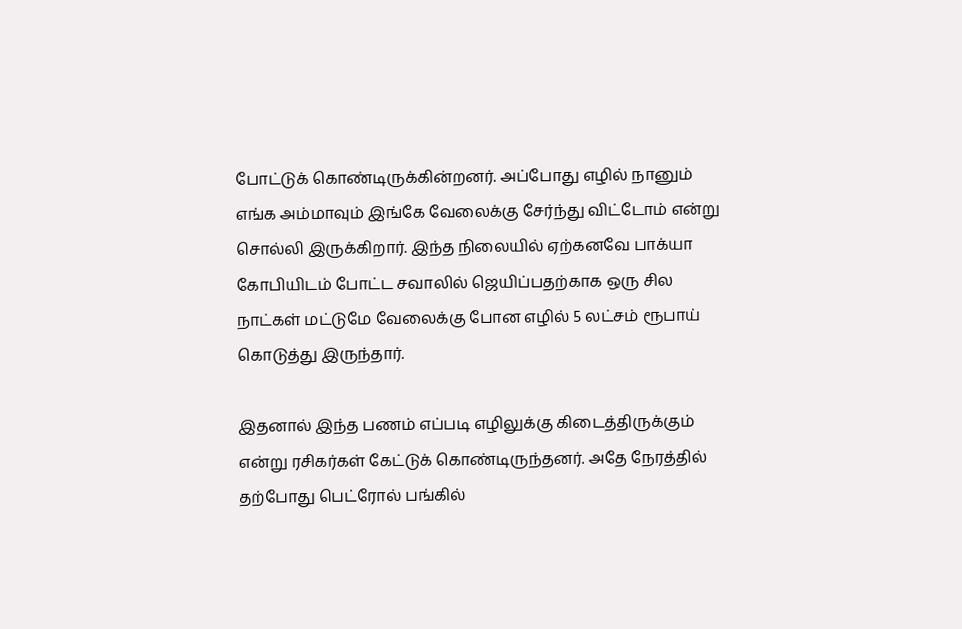போட்டுக் கொண்டிருக்கின்றனர். அப்போது எழில் நானும் எங்க அம்மாவும் இங்கே வேலைக்கு சேர்ந்து விட்டோம் என்று சொல்லி இருக்கிறார். இந்த நிலையில் ஏற்கனவே பாக்யா கோபியிடம் போட்ட சவாலில் ஜெயிப்பதற்காக ஒரு சில நாட்கள் மட்டுமே வேலைக்கு போன எழில் 5 லட்சம் ரூபாய் கொடுத்து இருந்தார்.

இதனால் இந்த பணம் எப்படி எழிலுக்கு கிடைத்திருக்கும் என்று ரசிகர்கள் கேட்டுக் கொண்டிருந்தனர். அதே நேரத்தில் தற்போது பெட்ரோல் பங்கில்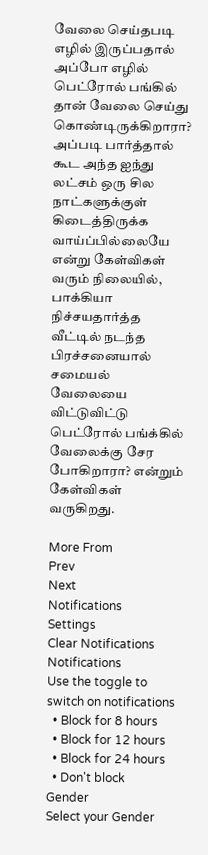வேலை செய்தபடி எழில் இருப்பதால் அப்போ எழில் பெட்ரோல் பங்கில் தான் வேலை செய்து கொண்டிருக்கிறாரா? அப்படி பார்த்தால் கூட அந்த ஐந்து லட்சம் ஒரு சில நாட்களுக்குள் கிடைத்திருக்க வாய்ப்பில்லையே என்று கேள்விகள் வரும் நிலையில், பாக்கியா நிச்சயதார்த்த வீட்டில் நடந்த பிரச்சனையால் சமையல் வேலையை விட்டுவிட்டு பெட்ரோல் பங்க்கில் வேலைக்கு சேர போகிறாரா? என்றும் கேள்விகள் வருகிறது.

More From
Prev
Next
Notifications
Settings
Clear Notifications
Notifications
Use the toggle to switch on notifications
  • Block for 8 hours
  • Block for 12 hours
  • Block for 24 hours
  • Don't block
Gender
Select your Gender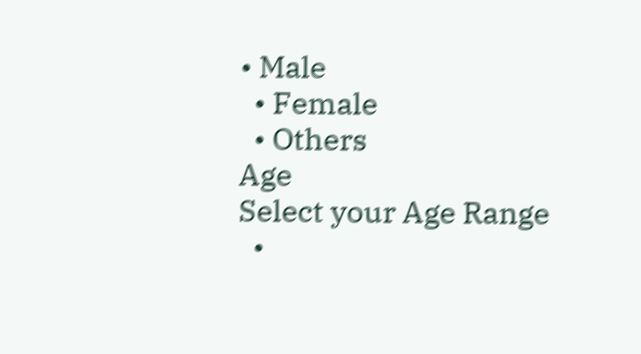• Male
  • Female
  • Others
Age
Select your Age Range
  •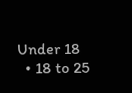Under 18
  • 18 to 25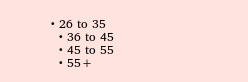• 26 to 35
  • 36 to 45
  • 45 to 55
  • 55+